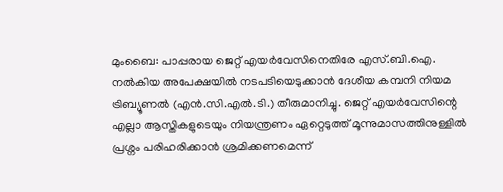മുംബൈ: പാപ്പരായ ജെറ്റ് എയർവേസിനെതിരേ എസ്.ബി.ഐ. നൽകിയ അപേക്ഷയിൽ നടപടിയെടുക്കാൻ ദേശീയ കമ്പനി നിയമ ട്രിബ്യൂണൽ (എൻ.സി.എൽ.ടി.) തീരുമാനിച്ചു. ജെറ്റ് എയർവേസിന്റെ എല്ലാ ആസ്തികളുടെയും നിയന്ത്രണം ഏറ്റെടുത്ത് മൂന്നുമാസത്തിനുള്ളിൽ പ്രശ്നം പരിഹരിക്കാൻ ശ്രമിക്കണമെന്ന്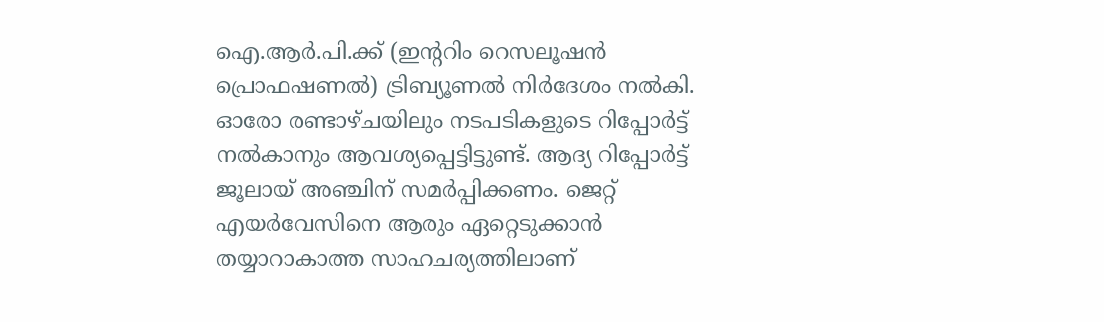ഐ.ആർ.പി.ക്ക് (ഇന്ററിം റെസലൂഷൻ പ്രൊഫഷണൽ) ട്രിബ്യൂണൽ നിർദേശം നൽകി. ഓരോ രണ്ടാഴ്ചയിലും നടപടികളുടെ റിപ്പോർട്ട് നൽകാനും ആവശ്യപ്പെട്ടിട്ടുണ്ട്. ആദ്യ റിപ്പോർട്ട് ജൂലായ് അഞ്ചിന് സമർപ്പിക്കണം. ജെറ്റ് എയർവേസിനെ ആരും ഏറ്റെടുക്കാൻ തയ്യാറാകാത്ത സാഹചര്യത്തിലാണ്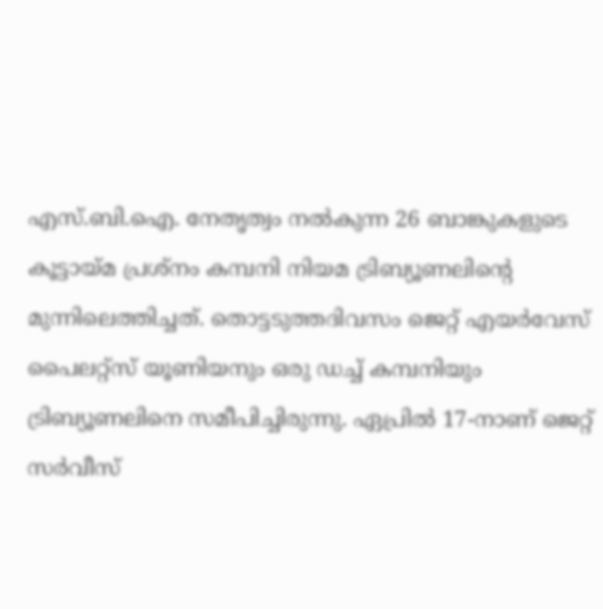എസ്.ബി.ഐ. നേതൃത്വം നൽകുന്ന 26 ബാങ്കുകളുടെ കൂട്ടായ്മ പ്രശ്നം കമ്പനി നിയമ ട്രിബ്യൂണലിന്റെ മുന്നിലെത്തിച്ചത്. തൊട്ടടുത്തദിവസം ജെറ്റ് എയർവേസ് പൈലറ്റ്സ് യൂണിയനും ഒരു ഡച്ച് കമ്പനിയും ട്രിബ്യൂണലിനെ സമീപിച്ചിരുന്നു. ഏപ്രിൽ 17-നാണ് ജെറ്റ് സർവീസ്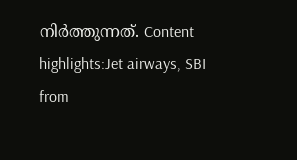നിർത്തുന്നത്. Content highlights:Jet airways, SBI
from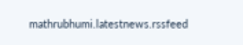mathrubhumi.latestnews.rssfeed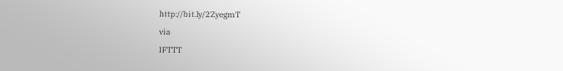http://bit.ly/2ZyegmT
via
IFTTT